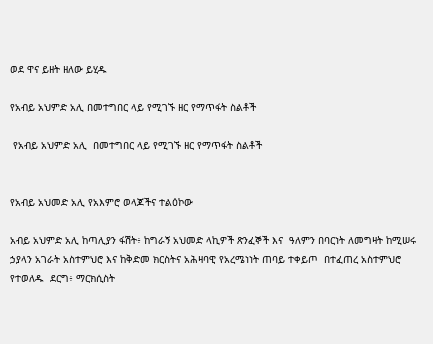ወደ ዋና ይዘት ዘለው ይሂዱ

የአብይ አህምድ አሊ በመተግበር ላይ የሚገኙ ዘር የማጥፋት ስልቶች

 የአብይ አህምድ አሊ  በመተግበር ላይ የሚገኙ ዘር የማጥፋት ስልቶች


የአብይ አህመድ አሊ የአእምሮ ወላጆችና ተልዕኮው

አብይ አህምድ አሊ ከጣሊያን ፋሽት፥ ከግራኝ አህመድ ላኪዎች ጽንፈኞች እና  ዓለምን በባርነት ለመግዛት ከሚሠሩ ኃያላን አገራት አስተምህሮ እና ከቅድመ ክርስትና አሕዛባዊ የአረሜነነት ጠባይ ተቀይጦ  በተፈጠረ አስተምህሮ የተወለዱ  ደርግ፥ ማርክሲስት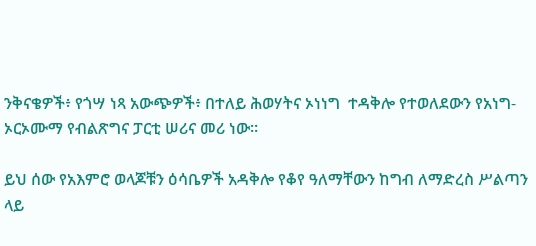ንቅናቄዎች፥ የጎሣ ነጻ አውጭዎች፥ በተለይ ሕወሃትና ኦነነግ  ተዳቅሎ የተወለደውን የአነግ-ኦርኦሙማ የብልጽግና ፓርቲ ሠሪና መሪ ነው።

ይህ ሰው የአእምሮ ወላጆቹን ዕሳቤዎች አዳቅሎ የቆየ ዓለማቸውን ከግብ ለማድረስ ሥልጣን ላይ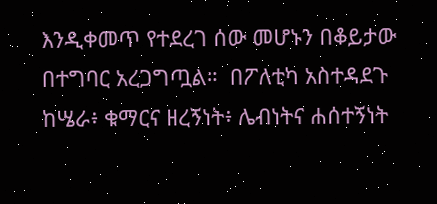እንዲቀመጥ የተደረገ ሰው መሆኑን በቆይታው በተግባር አረጋግጧል።  በፖለቲካ አስተዳደጉ ከሤራ፥ ቁማርና ዘረኝነት፥ ሌብነትና ሐሰተኝነት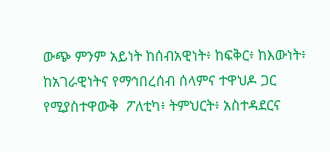ውጭ ምንም አይነት ከሰብአዊነት፥ ከፍቅር፥ ከእውነት፥ ከአገራዊነትና የማኅበረሰብ ሰላምና ተዋህዶ ጋር የሚያስተዋውቅ  ፖለቲካ፥ ትምህርት፥ አስተዳደርና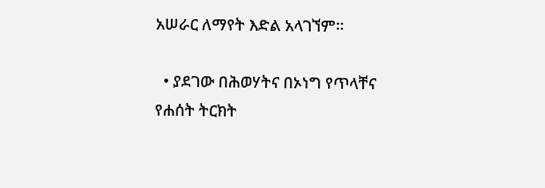አሠራር ለማየት እድል አላገኘም።

  • ያደገው በሕወሃትና በኦነግ የጥላቸና የሐሰት ትርክት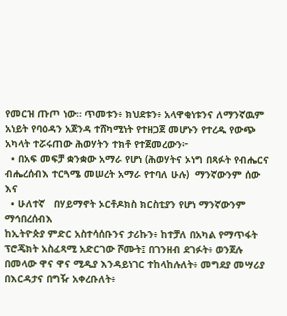የመርዝ ጡጦ ነው። ጥመቱን፥ ክህደቱን፥ አላዋቂነቱንና ለማንኛዉም አነይት የባዕዳን አጀንዳ ተሸካሚነት የተዘጋጀ መሆኑን የተረዱ የውጭ አካላት ተሯሩጠው ሕወሃትን ተክቶ የተጀመረውን፦
  • በአፍ መፍቻ ቋንቋው አማራ የሆነ (ሕወሃትና ኦነግ በጻፉት የብሔርና ብሔረሰብእ ተርጓሜ መሠረት አማራ የተባለ ሁሉ)  ማንኛውንም ሰው እና
  • ሁለተኛ   በሃይማኖት ኦርቶዶክስ ክርስቲያን የሆነ ማንኛውንም ማኅበረሰብእ
ከኢትዮጵያ ምድር አስተሳሰቡንና ታሪኩን፥ ከተቻለ በአካል የማጥፋት ፕሮጄክት አስፈጻሚ አድርገው ሾሙት፤ በገንዘብ ደገፉት፥ ወንጀሉ በመላው ዋና ዋና ሚዲያ እንዳይነገር ተከላከሉለት፥ መግደያ መሣሪያ በእርዳታና በግዥ አቀረቡለት፥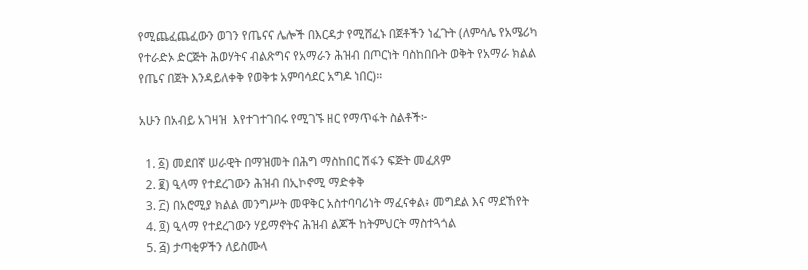የሚጨፈጨፈውን ወገን የጤናና ሌሎች በእርዳታ የሚሸፈኑ በጀቶችን ነፈጉት (ለምሳሌ የአሜሪካ የተራድኦ ድርጅት ሕወሃትና ብልጽግና የአማራን ሕዝብ በጦርነት ባስከበቡት ወቅት የአማራ ክልል የጤና በጀት እንዳይለቀቅ የወቅቱ አምባሳደር አግዶ ነበር)።

አሁን በአብይ አገዛዝ  እየተገተገበሩ የሚገኙ ዘር የማጥፋት ስልቶች፦

  1. ፩) መደበኛ ሠራዊት በማዝመት በሕግ ማስከበር ሽፋን ፍጅት መፈጸም
  2. ፪) ዒላማ የተደረገውን ሕዝብ በኢኮኖሚ ማድቀቅ
  3. ፫) በአሮሚያ ክልል መንግሥት መዋቅር አስተባባሪነት ማፈናቀል፥ መግደል እና ማደኸየት
  4. ፬) ዒላማ የተደረገውን ሃይማኖትና ሕዝብ ልጆች ከትምህርት ማስተጓጎል
  5. ፭) ታጣቂዎችን ለይስሙላ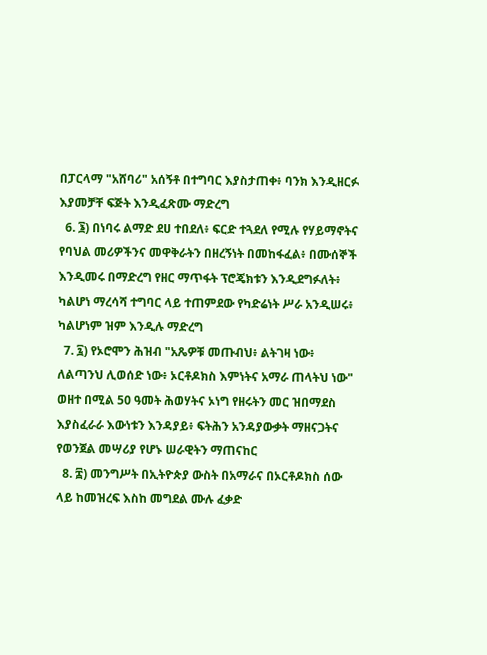በፓርላማ "አሸባሪ" አሰኝቶ በተግባር እያስታጠቀ፥ ባንክ እንዲዘርፉ እያመቻቸ ፍጅት እንዲፈጽሙ ማድረግ
  6. ፮) በነባሩ ልማድ ደሀ ተበደለ፥ ፍርድ ተጓደለ የሚሉ የሃይማኖትና የባህል መሪዎችንና መዋቅራትን በዘረኝነት በመከፋፈል፥ በሙሰኞች እንዲመሩ በማድረግ የዘር ማጥፋት ፕሮጄክቱን እንዲደግፉለት፥ ካልሆነ ማረሳሻ ተግባር ላይ ተጠምደው የካድሬነት ሥራ አንዲሠሩ፥ ካልሆነም ዝም እንዲሉ ማድረግ
  7. ፯) የኦሮሞን ሕዝብ "አጼዎቹ መጡብህ፥ ልትገዛ ነው፥ ለልጣንህ ሊወሰድ ነው፥ ኦርቶዶክስ እምነትና አማራ ጠላትህ ነው" ወዘተ በሚል 50 ዓመት ሕወሃትና ኦነግ የዘሩትን መር ዝበማደስ እያስፈራራ እውነቱን እንዳያይ፥ ፍትሕን አንዳያውቃት ማዘናጋትና የወንጀል መሣሪያ የሆኑ ሠራዊትን ማጠናከር
  8. ፰) መንግሥት በኢትዮጵያ ውስት በአማራና በኦርቶዶክስ ሰው ላይ ከመዝረፍ እስከ መግደል ሙሉ ፈቃድ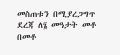መስጠቱን በሚያረጋግጥ ደረጃ ለ፮ መዓታት መቶ በመቶ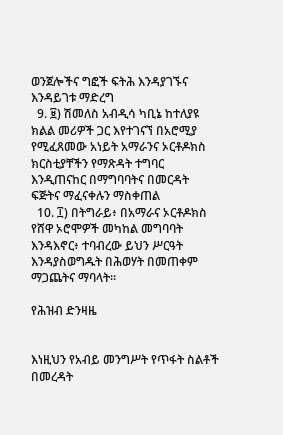ወንጀሎችና ግፎች ፍትሕ እንዳያገኙና እንዳይገቱ ማድረግ
  9. ፱) ሽመለስ አብዲሳ ካቢኔ ከተለያዩ ክልል መሪዎች ጋር እየተገናኘ በአሮሚያ የሚፈጸመው አነይት አማራንና ኦርቶዶክስ ክርስቲያቸችን የማጽዳት ተግባር እንዲጠናከር በማግባባትና በመርዳት ፍጅትና ማፈናቀሉን ማስቀጠል
  10. ፲) በትግራይ፥ በአማራና ኦርቶዶክስ የሸዋ ኦሮሞዎች መካከል መግባባት እንዳእኖር፥ ተባብረው ይህን ሥርዓት እንዳያስወግዱት በሕወሃት በመጠቀም ማጋጨትና ማባላት።

የሕዝብ ድንዛዜ


እነዚህን የአብይ መንግሥት የጥፋት ስልቶች በመረዳት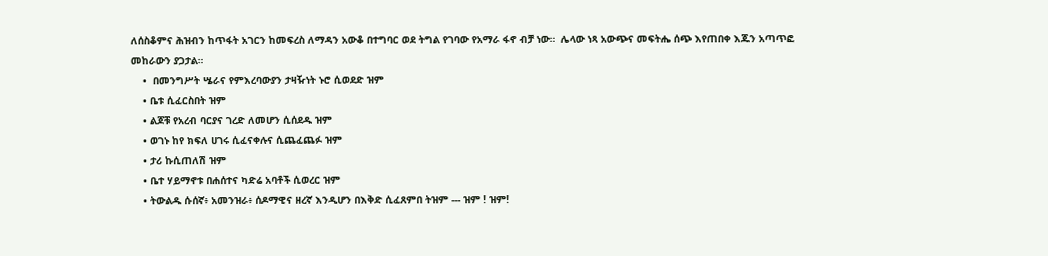ለሰስቆምና ሕዝብን ከጥፋት አገርን ከመፍረስ ለማዳን አውቆ በተግባር ወደ ትግል የገባው የአማራ ፋኖ ብቻ ነው።  ሌላው ነጻ አውጭና መፍትሔ ሰጭ እየጠበቀ እጁን አጣጥፎ መከራውን ያጋታል።
    •  በመንግሥት ሤራና የምእረባውያን ታዛዥነት ኑሮ ሲወደድ ዝም
    • ቤቱ ሲፈርስበት ዝም
    • ልጆቹ የአረብ ባርያና ገረድ ለመሆን ሲሰደዱ ዝም
    • ወገኑ ከየ ክፍለ ሀገሩ ሲፈናቀሉና ሲጨፈጨፉ ዝም
    • ታሪ ኩሲጠለሽ ዝም
    • ቤተ ሃይማኖቱ በሐሰተና ካድሬ አባቶች ሲወረር ዝም
    • ትውልዱ ሱሰኛ፥ አመንዝራ፥ ሰዶማዊና ዘረኛ እንዲሆን በእቅድ ሲፈጸምበ ትዝም --- ዝም ! ዝም!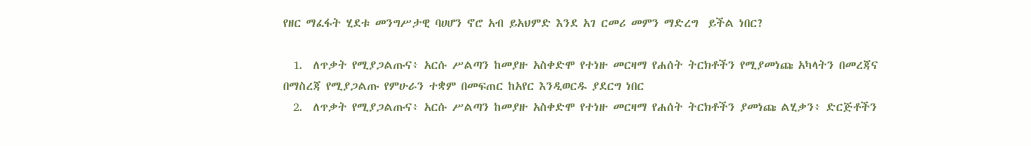የዘር ማፈፋት ሂደቱ መንግሥታዊ ባሀሆን ኖሮ አብ ይአህምድ እንደ አገ ርመሪ መምን ማድረግ  ይችል ነበር?

  1.  ለጥቃት የሚያጋልጡና፥ አርሱ ሥልጣን ከመያዙ አስቀድሞ የተነዙ መርዛማ የሐሰት ትርክቶችን የሚያመነጩ አካላትን በመረጃና በማስረጃ የሚያጋልጡ የምሁራን ተቋም በመፍጠር ከአየር እንዲወርዱ ያደርግ ነበር
  2.  ለጥቃት የሚያጋልጡና፥ አርሱ ሥልጣን ከመያዙ አስቀድሞ የተነዙ መርዛማ የሐሰት ትርክቶችን ያመነጩ ልሂቃን፥ ድርጅቶችን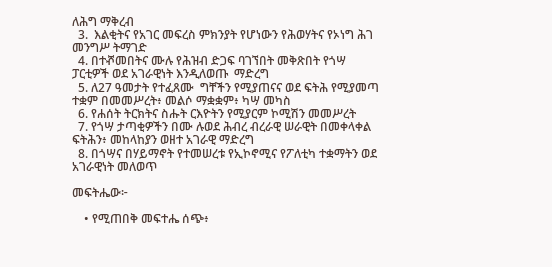ለሕግ ማቅረብ
  3.  እልቂትና የአገር መፍረስ ምክንያት የሆነውን የሕወሃትና የኦነግ ሕገ መንግሥ ትማገድ
  4. በተⶄመበትና ሙሉ የሕዝብ ድጋፍ ባገኘበት መቅጽበት የጎሣ ፓርቲዎች ወደ አገራዊነት እንዲለወጡ  ማድረግ
  5. ለ27 ዓመታት የተፈጸሙ  ግቸችን የሚያጠናና ወደ ፍትሕ የሚያመጣ ተቋም በመመሥረት፥ መልሶ ማቋቋም፥ ካሣ መካስ
  6. የሐሰት ትርክትና ስሑት ርእዮትን የሚያርም ኮሚሽን መመሥረት
  7. የጎሣ ታጣቂዎችን በሙ ሉወደ ሕብረ ብረራዊ ሠራዊት በመቀላቀል ፍትሕን፥ መከላከያን ወዘተ አገራዊ ማድረግ
  8. በጎሣና በሃይማኖት የተመሠረቱ የኢኮኖሚና የፖለቲካ ተቋማትን ወደ አገራዊነት መለወጥ

መፍትሔው፦

    • የሚጠበቅ መፍተሔ ሰጭ፥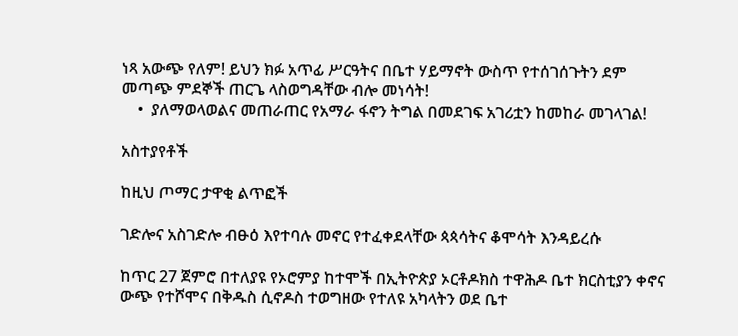ነጻ አውጭ የለም! ይህን ክፉ አጥፊ ሥርዓትና በቤተ ሃይማኖት ውስጥ የተሰገሰጉትን ደም መጣጭ ምደኞች ጠርጌ ላስወግዳቸው ብሎ መነሳት!
    •  ያለማወላወልና መጠራጠር የአማራ ፋኖን ትግል በመደገፍ አገሪቷን ከመከራ መገላገል!

አስተያየቶች

ከዚህ ጦማር ታዋቂ ልጥፎች

ገድሎና አስገድሎ ብፁዕ እየተባሉ መኖር የተፈቀደላቸው ጳጳሳትና ቆሞሳት እንዳይረሱ

ከጥር 27 ጀምሮ በተለያዩ የኦሮምያ ከተሞች በኢትዮጵያ ኦርቶዶክስ ተዋሕዶ ቤተ ክርስቲያን ቀኖና ውጭ የተሾሞና በቅዱስ ሲኖዶስ ተወግዘው የተለዩ አካላትን ወደ ቤተ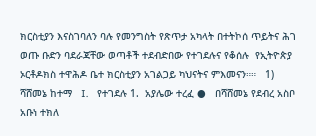ክርስቲያን እናስገባለን ባሉ የመንግስት የጽጥታ አካላት በተትኮሰ ጥይትና ሕገ ወጡ ቡድን ባደራጃቸው ወጣቶች ተደብድበው የተገደሉና የቆሰሉ  የኢትዮጵያ ኦርቶዶክስ ተዋሕዶ ቤተ ክርስቲያን አገልጋይ ካህናትና ምእመናን።።   1)  ሻሸመኔ ከተማ   I.   የተገደሉ 1.  አያሌው ተረፈ ●   በሻሸመኔ የደብረ አስቦ አቡነ ተክለ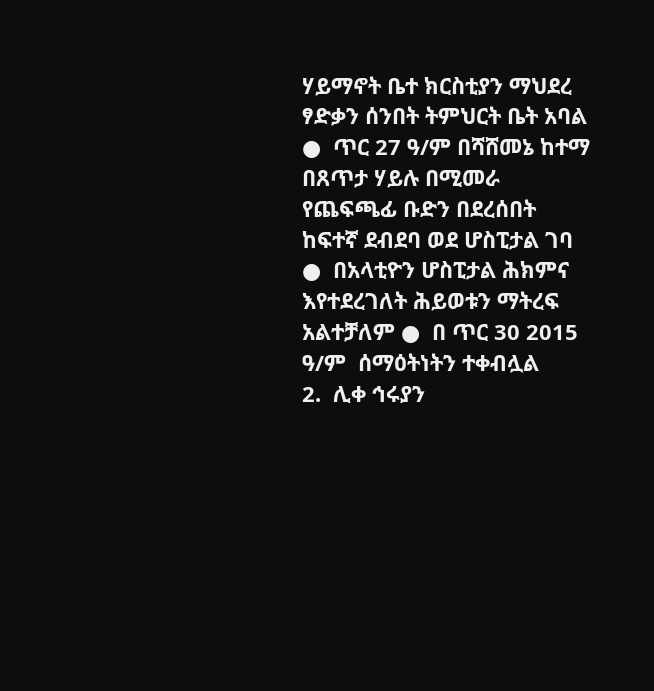ሃይማኖት ቤተ ክርስቲያን ማህደረ ፃድቃን ሰንበት ትምህርት ቤት አባል ●  ጥር 27 ዓ/ም በሻሸመኔ ከተማ በጸጥታ ሃይሉ በሚመራ የጨፍጫፊ ቡድን በደረሰበት ከፍተኛ ደብደባ ወደ ሆስፒታል ገባ ●  በአላቲዮን ሆስፒታል ሕክምና እየተደረገለት ሕይወቱን ማትረፍ አልተቻለም ●  በ ጥር 30 2015 ዓ/ም  ሰማዕትነትን ተቀብሏል       2.  ሊቀ ኅሩያን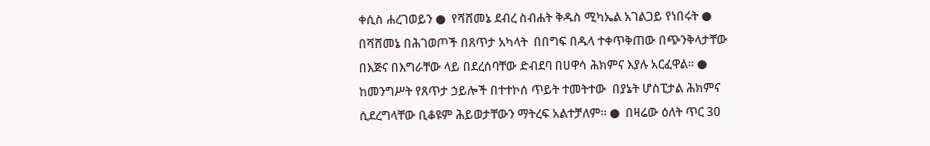ቀሲስ ሐረገወይን ●  የሻሸመኔ ደብረ ስብሐት ቅዱስ ሚካኤል አገልጋይ የነበሩት ●  በሻሸመኔ በሕገወጦች በጸጥታ አካላት  በበግፍ በዱላ ተቀጥቅጠው በጭንቅላታቸው በእጅና በእግራቸው ላይ በደረሰባቸው ድብደባ በሀዋሳ ሕክምና እያሉ አርፈዋል። ●  ከመንግሥት የጸጥታ ኃይሎች በተተኮሰ ጥይት ተመትተው  በያኔት ሆስፒታል ሕክምና ሲደረግላቸው ቢቆዩም ሕይወታቸውን ማትረፍ አልተቻለም። ●  በዛሬው ዕለት ጥር 30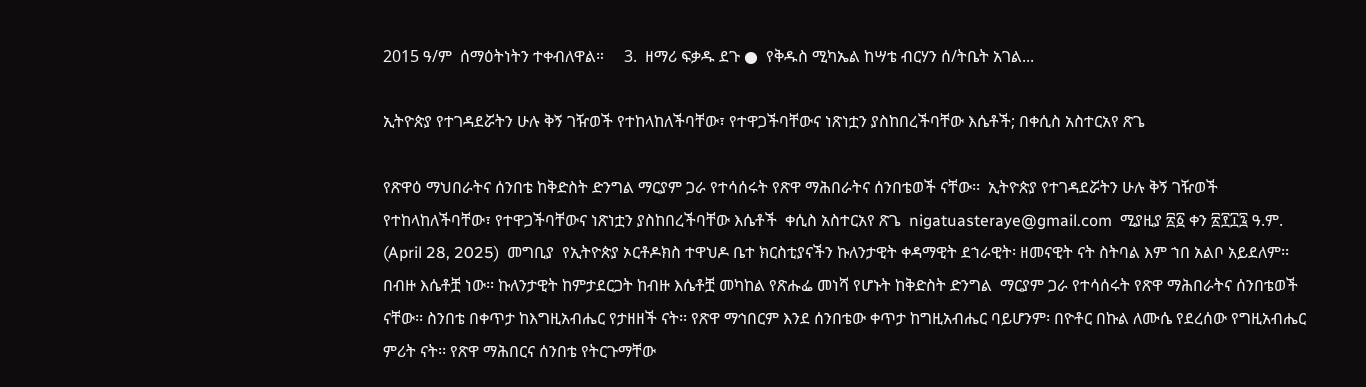2015 ዓ/ም  ሰማዕትነትን ተቀብለዋል።     3.  ዘማሪ ፍቃዱ ደጉ ●  የቅዱስ ሚካኤል ከሣቴ ብርሃን ሰ/ትቤት አገል...

ኢትዮጵያ የተገዳደሯትን ሁሉ ቅኝ ገዥወች የተከላከለችባቸው፣ የተዋጋችባቸውና ነጽነቷን ያስከበረችባቸው እሴቶች; በቀሲስ አስተርአየ ጽጌ

የጽዋዕ ማህበራትና ሰንበቴ ከቅድስት ድንግል ማርያም ጋራ የተሳሰሩት የጽዋ ማሕበራትና ሰንበቴወች ናቸው፡፡  ኢትዮጵያ የተገዳደሯትን ሁሉ ቅኝ ገዥወች የተከላከለችባቸው፣ የተዋጋችባቸውና ነጽነቷን ያስከበረችባቸው እሴቶች  ቀሲስ አስተርአየ ጽጌ  nigatuasteraye@gmail.com  ሚያዚያ ፳፩ ቀን ፳፻፲፯ ዓ.ም.  (April 28, 2025)  መግቢያ  የኢትዮጵያ ኦርቶዶክስ ተዋህዶ ቤተ ክርስቲያናችን ኩለንታዊት ቀዳማዊት ደኀራዊት፡ ዘመናዊት ናት ስትባል እም ኀበ አልቦ አይደለም፡፡ በብዙ እሴቶቿ ነው፡፡ ኩለንታዊት ከምታደርጋት ከብዙ እሴቶቿ መካከል የጽሑፌ መነሻ የሆኑት ከቅድስት ድንግል  ማርያም ጋራ የተሳሰሩት የጽዋ ማሕበራትና ሰንበቴወች ናቸው፡፡ ስንበቴ በቀጥታ ከእግዚአብሔር የታዘዘች ናት፡፡ የጽዋ ማኅበርም እንደ ሰንበቴው ቀጥታ ከግዚአብሔር ባይሆንም፡ በዮቶር በኩል ለሙሴ የደረሰው የግዚአብሔር ምሪት ናት፡፡ የጽዋ ማሕበርና ሰንበቴ የትርጉማቸው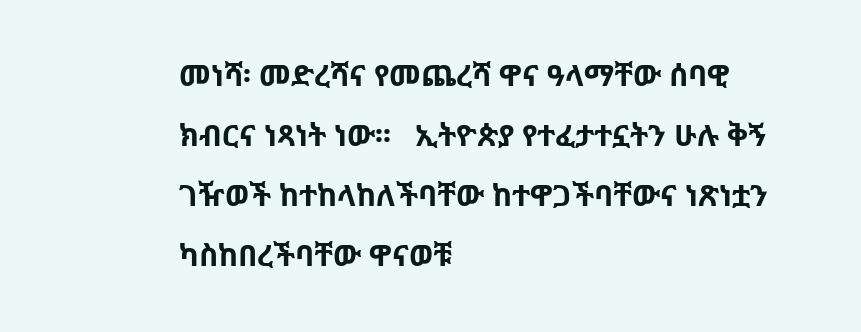መነሻ፡ መድረሻና የመጨረሻ ዋና ዓላማቸው ሰባዊ ክብርና ነጻነት ነው፡፡   ኢትዮጵያ የተፈታተኗትን ሁሉ ቅኝ ገዥወች ከተከላከለችባቸው ከተዋጋችባቸውና ነጽነቷን ካስከበረችባቸው ዋናወቹ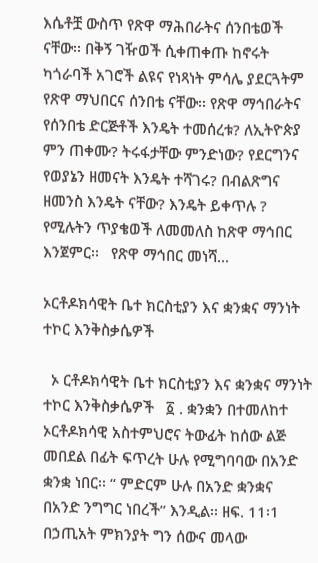እሴቶቿ ውስጥ የጽዋ ማሕበራትና ሰንበቴወች ናቸው፡፡ በቅኝ ገዥወች ሲቀጠቀጡ ከኖሩት ካጎራባች አገሮች ልዩና የነጻነት ምሳሌ ያደርጓትም የጽዋ ማህበርና ሰንበቴ ናቸው፡፡ የጽዋ ማኅበራትና የሰንበቴ ድርጅቶች እንዴት ተመሰረቱ? ለኢትዮጵያ ምን ጠቀሙ? ትሩፋታቸው ምንድነው? የደርግንና የወያኔን ዘመናት እንዴት ተሻገሩ? በብልጽግና ዘመንስ እንዴት ናቸው? እንዴት ይቀጥሉ ? የሚሉትን ጥያቄወች ለመመለስ ከጽዋ ማኅበር እንጀምር፡፡   የጽዋ ማኅበር መነሻ...

ኦርቶዶክሳዊት ቤተ ክርስቲያን እና ቋንቋና ማንነት ተኮር እንቅስቃሴዎች

  ኦ ርቶዶክሳዊት ቤተ ክርስቲያን እና ቋንቋና ማንነት ተኮር እንቅስቃሴዎች   ፩ . ቋንቋን በተመለከተ ኦርቶዶክሳዊ አስተምህሮና ትውፊት ከሰው ልጅ መበደል በፊት ፍጥረት ሁሉ የሚግባባው በአንድ ቋንቋ ነበር፡፡ “ ምድርም ሁሉ በአንድ ቋንቋና በአንድ ንግግር ነበረች” እንዲል፡፡ ዘፍ. 11፡1 በኃጢአት ምክንያት ግን ሰውና መላው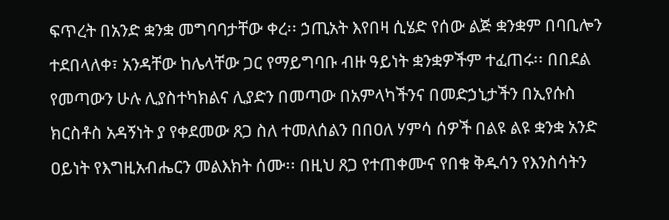ፍጥረት በአንድ ቋንቋ መግባባታቸው ቀረ፡፡ ኃጢአት እየበዛ ሲሄድ የሰው ልጅ ቋንቋም በባቢሎን ተደበላለቀ፣ አንዳቸው ከሌላቸው ጋር የማይግባቡ ብዙ ዓይነት ቋንቋዎችም ተፈጠሩ፡፡ በበደል የመጣውን ሁሉ ሊያስተካክልና ሊያድን በመጣው በአምላካችንና በመድኃኒታችን በኢየሱስ ክርስቶስ አዳኝነት ያ የቀደመው ጸጋ ስለ ተመለሰልን በበዐለ ሃምሳ ሰዎች በልዩ ልዩ ቋንቋ አንድ ዐይነት የእግዚአብሔርን መልእክት ሰሙ፡፡ በዚህ ጸጋ የተጠቀሙና የበቁ ቅዱሳን የእንስሳትን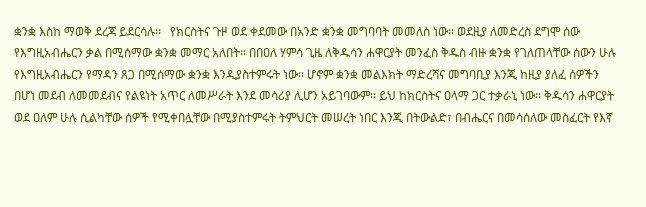ቋንቋ እስከ ማወቅ ደረጃ ይደርሳሉ፡፡   የክርስትና ጉዞ ወደ ቀደመው በአንድ ቋንቋ መግባባት መመለስ ነው፡፡ ወደዚያ ለመድረስ ደግሞ ሰው የእግዚአብሔርን ቃል በሚሰማው ቋንቋ መማር አለበት፡፡ በበዐለ ሃምሳ ጊዜ ለቅዱሳን ሐዋርያት መንፈስ ቅዱስ ብዙ ቋንቋ የገለጠላቸው ሰውን ሁሉ የእግዚአብሔርን የማዳን ጸጋ በሚሰማው ቋንቋ እንዲያስተምሩት ነው፡፡ ሆኖም ቋንቋ መልእክት ማድረሻና መግባቢያ እንጂ ከዚያ ያለፈ ሰዎችን በሆነ መደብ ለመመደብና የልዩነት አጥር ለመሥራት እንደ መሳሪያ ሊሆን አይገባውም፡፡ ይህ ከክርስትና ዐላማ ጋር ተቃራኒ ነው፡፡ ቅዱሳን ሐዋርያት ወደ ዐለም ሁሉ ሲልካቸው ሰዎች የሚቀበሏቸው በሚያስተምሩት ትምህርት መሠረት ነበር እንጂ በትውልድ፣ በብሔርና በመሳሰለው መስፈርት የእኛ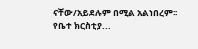ናቸው/አይደሉም በሚል አልነበረም፡፡ የቤተ ክርስቲያ...